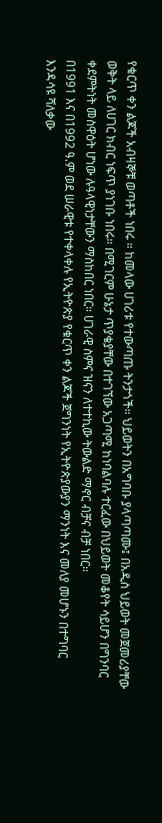የቁርጥ ቀን ልጆች አብዛኞቹ ወጣቶች ነበሩ ። ከመላው ሀገሪቱ የተውጣጡ ትንታጎች። ህይወትን በአግባቡ ያላጣጣሙ፤ በአዲስ ህይወት መጀመሪያቸው ወቅት ላይ ለሀገር ክብር ነፍጥ ያነገቡ ነበሩ። በሚገርም ሁኔታ ጥያቄያቸው በተገኘው አጋጣሚ ከነባልባሉ ተርፈው በህይወት መቆየት ሳይሆን በግንባር ቀደምትነት መስዋዕት ሆነው ሉዓላዊነታቸውን ማስከበር ነበር። ሀገራዊ ስምና ዝናን ለተተኪው ትውልድ ማኖር ብቻና ብቻ ነበር።
በ1991 እና በ1992 ዓ.ም ወደ ሠራዊቱ የተቀላቀሉ የኢትዮጵያ የቁርጥ ቀን ልጆች ጀግንነት የኢትዮጵያውያን ማንነት እና መለያ መሆኑን በተግባር እንዳሳዩ ሻለቃው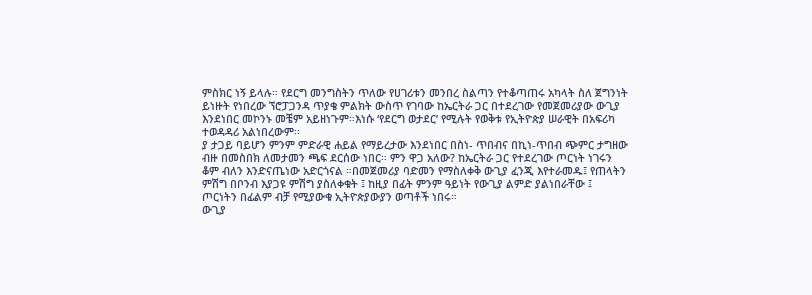ምስክር ነኝ ይላሉ። የደርግ መንግስትን ጥለው የሀገሪቱን መንበረ ስልጣን የተቆጣጠሩ አካላት ስለ ጀግንነት ይነዙት የነበረው ኘሮፓጋንዳ ጥያቄ ምልክት ውስጥ የገባው ከኤርትራ ጋር በተደረገው የመጀመሪያው ውጊያ እንደነበር መኮንኑ መቼም አይዘነጉም።እነሱ ‘የደርግ ወታደር’ የሚሉት የወቅቱ የኢትዮጵያ ሠራዊት በአፍሪካ ተወዳዳሪ አልነበረውም፡፡
ያ ታጋይ ባይሆን ምንም ምድራዊ ሐይል የማይረታው እንደነበር በስነ- ጥበብና በኪነ-ጥበብ ጭምር ታግዘው ብዙ በመስበክ ለመታመን ጫፍ ደርሰው ነበር። ምን ዋጋ አለው? ከኤርትራ ጋር የተደረገው ጦርነት ነገሩን ቆም ብለን እንድናጤነው አድርጎናል ።በመጀመሪያ ባድመን የማስለቀቅ ውጊያ ፈንጂ እየተራመዱ፤ የጠላትን ምሽግ በቦንብ እያጋዩ ምሽግ ያስለቀቁት ፤ ከዚያ በፊት ምንም ዓይነት የውጊያ ልምድ ያልነበራቸው ፤ ጦርነትን በፊልም ብቻ የሚያውቁ ኢትዮጵያውያን ወጣቶች ነበሩ።
ውጊያ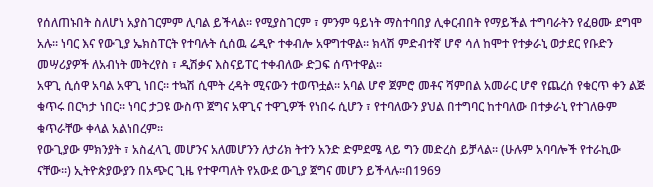የሰለጠኑበት ስለሆነ አያስገርምም ሊባል ይችላል። የሚያስገርም ፣ ምንም ዓይነት ማስተባበያ ሊቀርብበት የማይችል ተግባራትን የፈፀሙ ደግሞ አሉ። ነባር እና የውጊያ ኤክስፐርት የተባሉት ሲሰዉ ሬዲዮ ተቀብሎ አዋግተዋል። ክላሽ ምድብተኛ ሆኖ ሳለ ከሞተ የተቃራኒ ወታደር የቡድን መሣሪያዎች ለአብነት መትረየስ ፣ ዲሽቃና እስናይፐር ተቀብለው ድጋፍ ሰጥተዋል።
አዋጊ ሲሰዋ አባል አዋጊ ነበር። ተኳሽ ሲሞት ረዳት ሚናውን ተወጥቷል። አባል ሆኖ ጀምሮ መቶና ሻምበል አመራር ሆኖ የጨረሰ የቁርጥ ቀን ልጅ ቁጥሩ በርካታ ነበር። ነባር ታጋዩ ውስጥ ጀግና አዋጊና ተዋጊዎች የነበሩ ሲሆን ፣ የተባለውን ያህል በተግባር ከተባለው በተቃራኒ የተገለፁም ቁጥራቸው ቀላል አልነበረም።
የውጊያው ምክንያት ፣ አስፈላጊ መሆንና አለመሆንን ለታሪክ ትተን አንድ ድምደሜ ላይ ግን መድረስ ይቻላል። (ሁሉም አባባሎች የተራኪው ናቸው።) ኢትዮጵያውያን በአጭር ጊዜ የተዋጣለት የአውደ ውጊያ ጀግና መሆን ይችላሉ።በ1969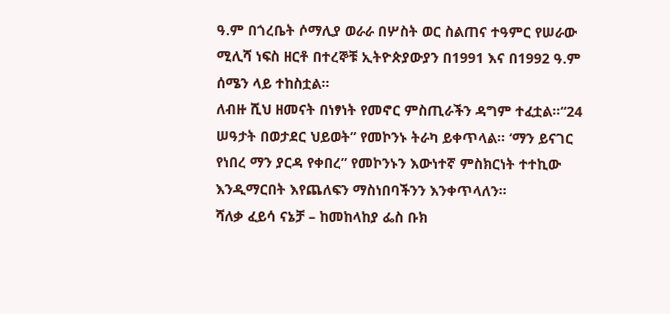ዓ.ም በጎረቤት ሶማሊያ ወራራ በሦስት ወር ስልጠና ተዓምር የሠራው ሚሊሻ ነፍስ ዘርቶ በተረኞቹ ኢትዮጵያውያን በ1991 እና በ1992 ዓ.ም ሰሜን ላይ ተከስቷል።
ለብዙ ሺህ ዘመናት በነፃነት የመኖር ምስጢራችን ዳግም ተፈቷል።“24 ሠዓታት በወታደር ህይወት” የመኮንኑ ትራካ ይቀጥላል። ‘ማን ይናገር የነበረ ማን ያርዳ የቀበረ” የመኮንኑን እውነተኛ ምስክርነት ተተኪው እንዲማርበት እየጨለፍን ማስነበባችንን እንቀጥላለን።
ሻለቃ ፈይሳ ናኔቻ – ከመከላከያ ፌስ ቡክ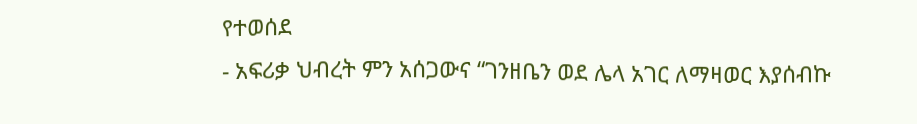የተወሰደ
- አፍሪቃ ህብረት ምን አሰጋውና “ገንዘቤን ወደ ሌላ አገር ለማዛወር እያሰብኩ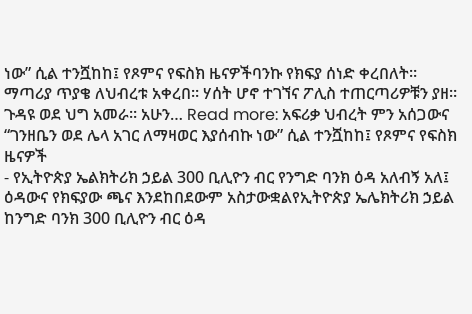ነው” ሲል ተንሿከከ፤ የጾምና የፍስክ ዜናዎችባንኩ የክፍያ ሰነድ ቀረበለት። ማጣሪያ ጥያቄ ለህብረቱ አቀረበ። ሃሰት ሆኖ ተገኘና ፖሊስ ተጠርጣሪዎቹን ያዘ። ጉዳዩ ወደ ህግ አመራ። አሁን… Read more: አፍሪቃ ህብረት ምን አሰጋውና “ገንዘቤን ወደ ሌላ አገር ለማዛወር እያሰብኩ ነው” ሲል ተንሿከከ፤ የጾምና የፍስክ ዜናዎች
- የኢትዮጵያ ኤልክትሪክ ኃይል 300 ቢሊዮን ብር የንግድ ባንክ ዕዳ አለብኝ አለ፤ ዕዳውና የክፍያው ጫና እንደከበደውም አስታውቋልየኢትዮጵያ ኤሌክትሪክ ኃይል ከንግድ ባንክ 300 ቢሊዮን ብር ዕዳ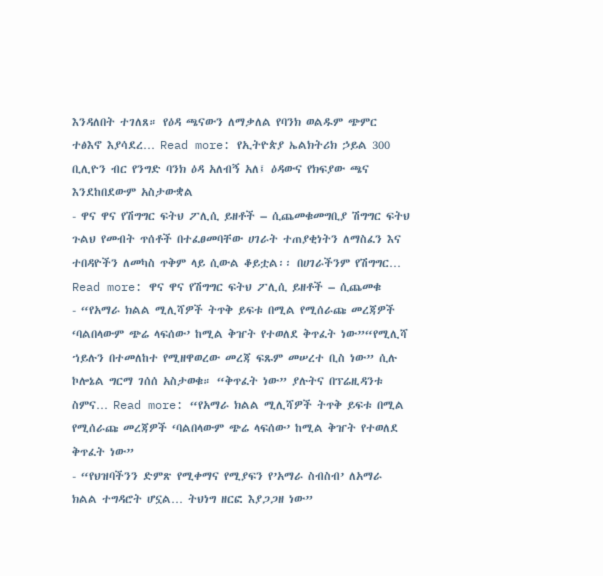እንዳለበት ተገለጸ። የዕዳ ጫናውን ለማቃለል የባንክ ወልዱም ጭምር ተፅእኖ እያሳደረ… Read more: የኢትዮጵያ ኤልክትሪክ ኃይል 300 ቢሊዮን ብር የንግድ ባንክ ዕዳ አለብኝ አለ፤ ዕዳውና የክፍያው ጫና እንደከበደውም አስታውቋል
- ዋና ዋና የሽግግር ፍትህ ፖሊሲ ይዘቶች – ሲጨመቁመግቢያ ሽግግር ፍትህ ጉልህ የመብት ጥሰቶች በተፈፀመባቸው ሀገራት ተጠያቂነትን ለማስፈን እና ተበዳዮችን ለመካስ ጥቅም ላይ ሲውል ቆይቷል፡፡ በሀገራችንም የሽግግር… Read more: ዋና ዋና የሽግግር ፍትህ ፖሊሲ ይዘቶች – ሲጨመቁ
- “የአማራ ክልል ሚሊሻዎች ትጥቅ ይፍቱ በሚል የሚሰራጩ መረጃዎች ‘ባልበላውም ጭሬ ላፍሰው’ ከሚል ቅዠት የተወለደ ቅጥፈት ነው”“የሚሊሻ ኀይሉን በተመለከተ የሚዘዋወረው መረጃ ፍጹም መሠረተ ቢስ ነው” ሲሉ ኮሎኔል ግርማ ገሰሰ አስታወቁ። “ቅጥፈት ነው” ያሉትና በፕሬዚዳንቱ ስምና… Read more: “የአማራ ክልል ሚሊሻዎች ትጥቅ ይፍቱ በሚል የሚሰራጩ መረጃዎች ‘ባልበላውም ጭሬ ላፍሰው’ ከሚል ቅዠት የተወለደ ቅጥፈት ነው”
- “የህዝባችንን ድምጽ የሚቀማና የሚያፍን የ’አማራ ስብስብ’ ለአማራ ክልል ተግዳሮት ሆኗል… ትህነግ ዘርፎ እያጋጋዘ ነው”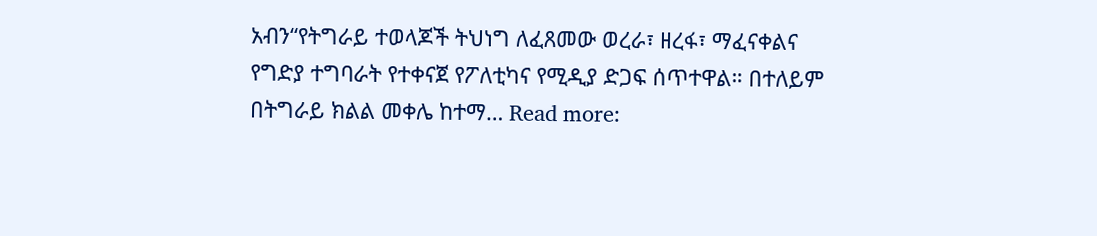አብን“የትግራይ ተወላጆች ትህነግ ለፈጸመው ወረራ፣ ዘረፋ፣ ማፈናቀልና የግድያ ተግባራት የተቀናጀ የፖለቲካና የሚዲያ ድጋፍ ሰጥተዋል። በተለይም በትግራይ ክልል መቀሌ ከተማ… Read more: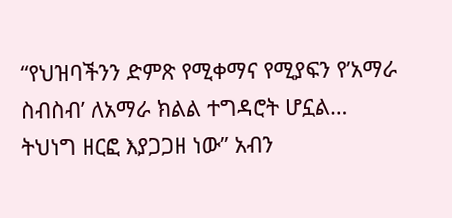“የህዝባችንን ድምጽ የሚቀማና የሚያፍን የ’አማራ ስብስብ’ ለአማራ ክልል ተግዳሮት ሆኗል… ትህነግ ዘርፎ እያጋጋዘ ነው” አብን